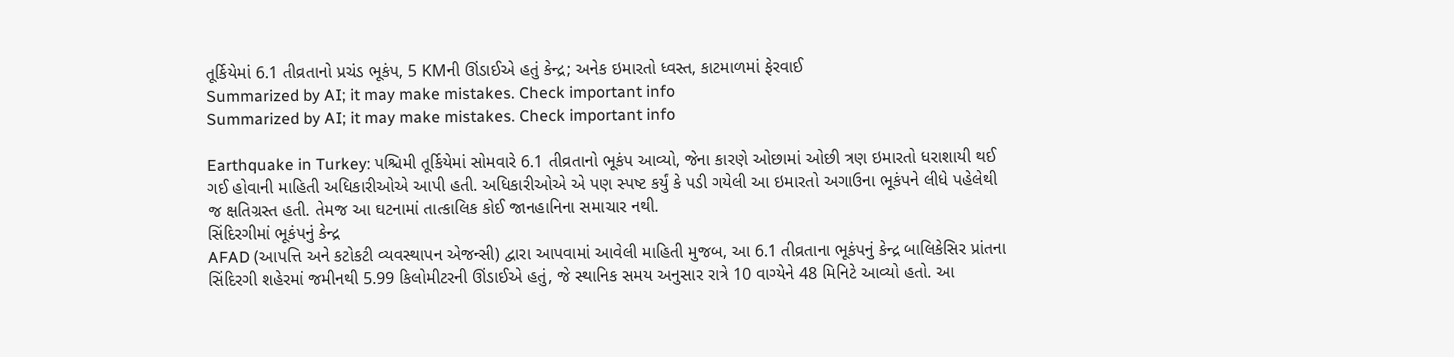તૂર્કિયેમાં 6.1 તીવ્રતાનો પ્રચંડ ભૂકંપ, 5 KMની ઊંડાઈએ હતું કેન્દ્ર; અનેક ઇમારતો ધ્વસ્ત, કાટમાળમાં ફેરવાઈ
Summarized by AI; it may make mistakes. Check important info
Summarized by AI; it may make mistakes. Check important info

Earthquake in Turkey: પશ્ચિમી તૂર્કિયેમાં સોમવારે 6.1 તીવ્રતાનો ભૂકંપ આવ્યો, જેના કારણે ઓછામાં ઓછી ત્રણ ઇમારતો ધરાશાયી થઈ ગઈ હોવાની માહિતી અધિકારીઓએ આપી હતી. અધિકારીઓએ એ પણ સ્પષ્ટ કર્યું કે પડી ગયેલી આ ઇમારતો અગાઉના ભૂકંપને લીધે પહેલેથી જ ક્ષતિગ્રસ્ત હતી. તેમજ આ ઘટનામાં તાત્કાલિક કોઈ જાનહાનિના સમાચાર નથી.
સિંદિરગીમાં ભૂકંપનું કેન્દ્ર
AFAD (આપત્તિ અને કટોકટી વ્યવસ્થાપન એજન્સી) દ્વારા આપવામાં આવેલી માહિતી મુજબ, આ 6.1 તીવ્રતાના ભૂકંપનું કેન્દ્ર બાલિકેસિર પ્રાંતના સિંદિરગી શહેરમાં જમીનથી 5.99 કિલોમીટરની ઊંડાઈએ હતું, જે સ્થાનિક સમય અનુસાર રાત્રે 10 વાગ્યેને 48 મિનિટે આવ્યો હતો. આ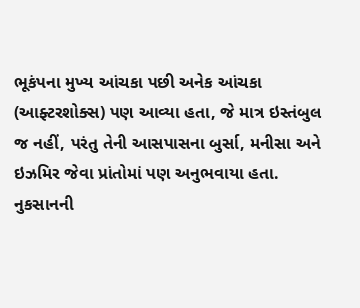ભૂકંપના મુખ્ય આંચકા પછી અનેક આંચકા (આફ્ટરશોક્સ) પણ આવ્યા હતા, જે માત્ર ઇસ્તંબુલ જ નહીં, પરંતુ તેની આસપાસના બુર્સા, મનીસા અને ઇઝમિર જેવા પ્રાંતોમાં પણ અનુભવાયા હતા.
નુકસાનની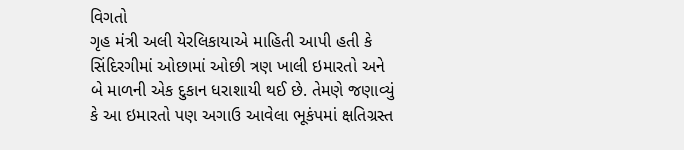વિગતો
ગૃહ મંત્રી અલી યેરલિકાયાએ માહિતી આપી હતી કે સિંદિરગીમાં ઓછામાં ઓછી ત્રણ ખાલી ઇમારતો અને બે માળની એક દુકાન ધરાશાયી થઈ છે. તેમણે જણાવ્યું કે આ ઇમારતો પણ અગાઉ આવેલા ભૂકંપમાં ક્ષતિગ્રસ્ત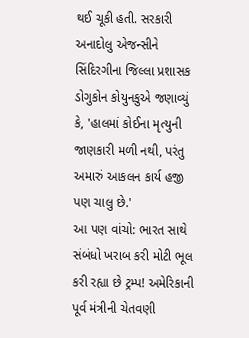થઈ ચૂકી હતી. સરકારી અનાદોલુ એજન્સીને સિંદિરગીના જિલ્લા પ્રશાસક ડોગુકોન કોયુનકુએ જણાવ્યું કે, 'હાલમાં કોઈના મૃત્યુની જાણકારી મળી નથી, પરંતુ અમારું આકલન કાર્ય હજી પણ ચાલુ છે.'
આ પણ વાંચો: ભારત સાથે સંબંધો ખરાબ કરી મોટી ભૂલ કરી રહ્યા છે ટ્રમ્પ! અમેરિકાની પૂર્વ મંત્રીની ચેતવણી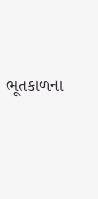ભૂતકાળના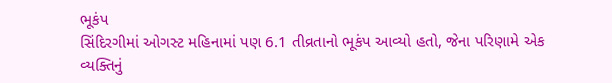ભૂકંપ
સિંદિરગીમાં ઓગસ્ટ મહિનામાં પણ 6.1 તીવ્રતાનો ભૂકંપ આવ્યો હતો, જેના પરિણામે એક વ્યક્તિનું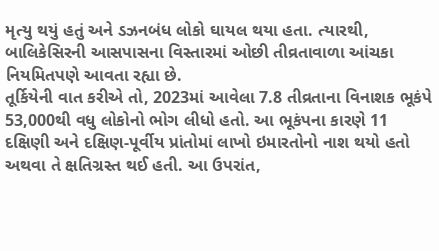મૃત્યુ થયું હતું અને ડઝનબંધ લોકો ઘાયલ થયા હતા. ત્યારથી, બાલિકેસિરની આસપાસના વિસ્તારમાં ઓછી તીવ્રતાવાળા આંચકા નિયમિતપણે આવતા રહ્યા છે.
તૂર્કિયેની વાત કરીએ તો, 2023માં આવેલા 7.8 તીવ્રતાના વિનાશક ભૂકંપે 53,000થી વધુ લોકોનો ભોગ લીધો હતો. આ ભૂકંપના કારણે 11 દક્ષિણી અને દક્ષિણ-પૂર્વીય પ્રાંતોમાં લાખો ઇમારતોનો નાશ થયો હતો અથવા તે ક્ષતિગ્રસ્ત થઈ હતી. આ ઉપરાંત,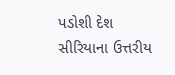પડોશી દેશ સીરિયાના ઉત્તરીય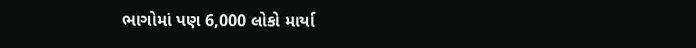ભાગોમાં પણ 6,000 લોકો માર્યા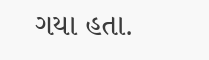ગયા હતા.